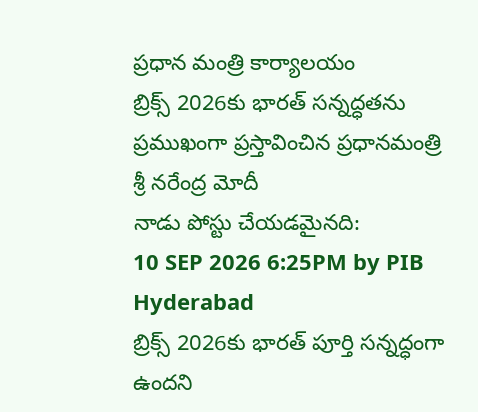ప్రధాన మంత్రి కార్యాలయం
బ్రిక్స్ 2026కు భారత్ సన్నద్ధతను ప్రముఖంగా ప్రస్తావించిన ప్రధానమంత్రి శ్రీ నరేంద్ర మోదీ
నాడు పోస్టు చేయడమైనది:
10 SEP 2026 6:25PM by PIB Hyderabad
బ్రిక్స్ 2026కు భారత్ పూర్తి సన్నద్ధంగా ఉందని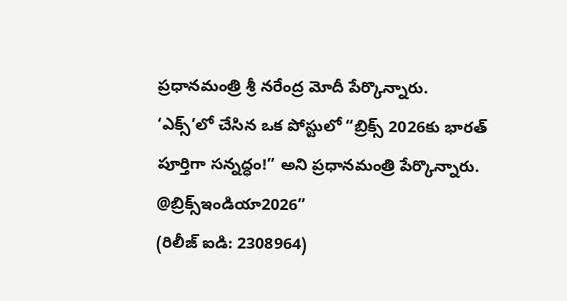ప్రధానమంత్రి శ్రీ నరేంద్ర మోదీ పేర్కొన్నారు.
‘ఎక్స్’లో చేసిన ఒక పోస్టులో “బ్రిక్స్ 2026కు భారత్ పూర్తిగా సన్నద్ధం!” అని ప్రధానమంత్రి పేర్కొన్నారు.
@బ్రిక్స్ఇండియా2026”
(రిలీజ్ ఐడి: 2308964)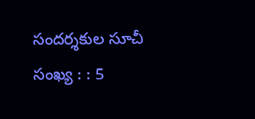సందర్శకుల సూచీ సంఖ్య : : 5